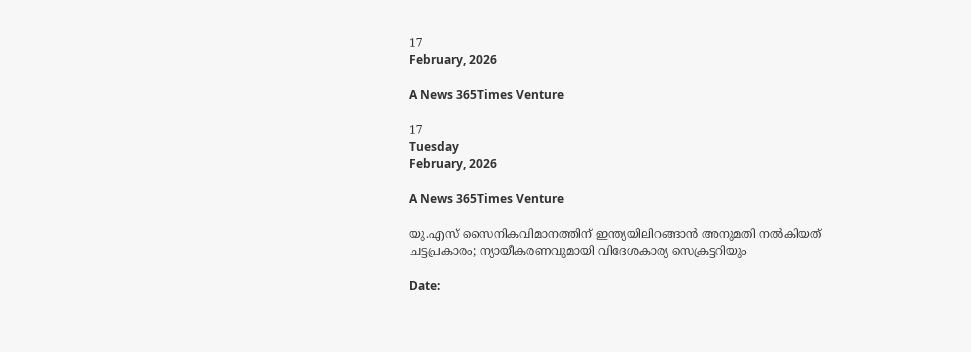17
February, 2026

A News 365Times Venture

17
Tuesday
February, 2026

A News 365Times Venture

യു.എസ് സൈനികവിമാനത്തിന് ഇന്ത്യയിലിറങ്ങാന്‍ അനുമതി നല്‍കിയത് ചട്ടപ്രകാരം; ന്യായീകരണവുമായി വിദേശകാര്യ സെക്രട്ടറിയും

Date: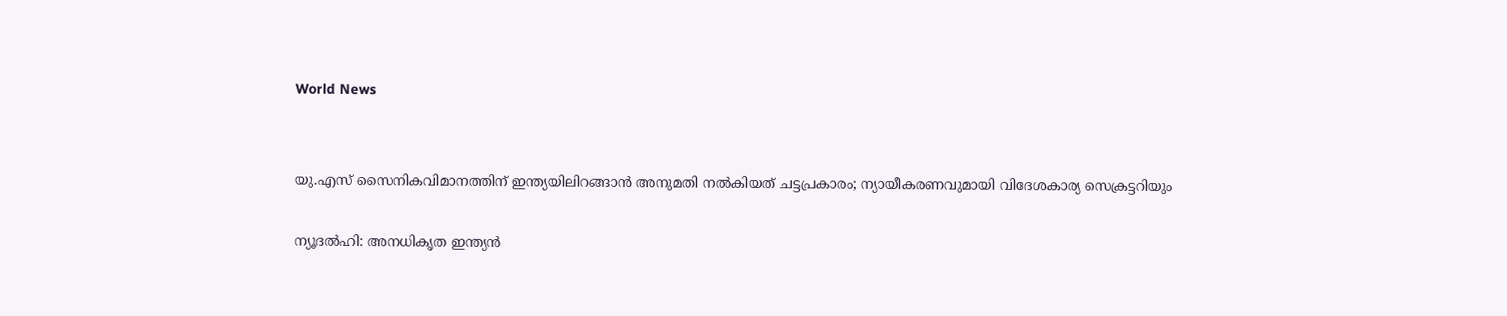World News


യു.എസ് സൈനികവിമാനത്തിന് ഇന്ത്യയിലിറങ്ങാന്‍ അനുമതി നല്‍കിയത് ചട്ടപ്രകാരം; ന്യായീകരണവുമായി വിദേശകാര്യ സെക്രട്ടറിയും

ന്യൂദല്‍ഹി: അനധികൃത ഇന്ത്യന്‍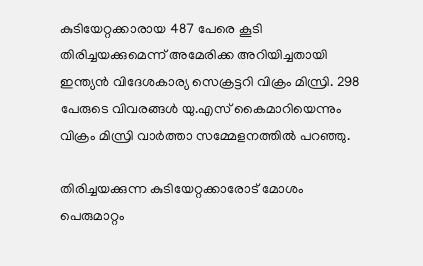കുടിയേറ്റക്കാരായ 487 പേരെ കൂടി തിരിച്ചയക്കുമെന്ന് അമേരിക്ക അറിയിച്ചതായി ഇന്ത്യന്‍ വിദേശകാര്യ സെക്രട്ടറി വിക്രം മിസ്രി. 298 പേരുടെ വിവരങ്ങള്‍ യു.എസ് കൈമാറിയെന്നും വിക്രം മിസ്രി വാര്‍ത്താ സമ്മേളനത്തില്‍ പറഞ്ഞു.

തിരിച്ചയക്കുന്ന കുടിയേറ്റക്കാരോട് മോശം പെരുമാറ്റം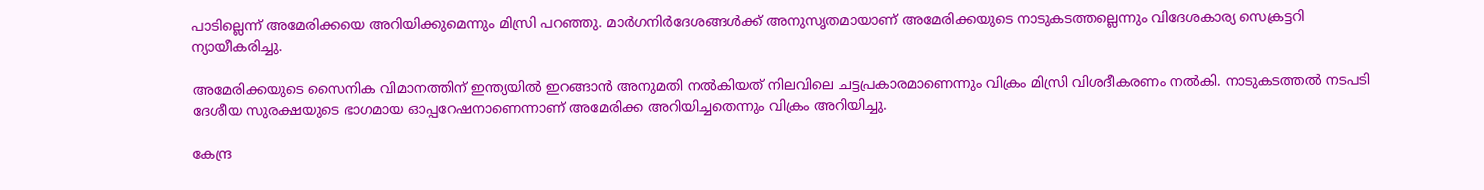പാടില്ലെന്ന് അമേരിക്കയെ അറിയിക്കുമെന്നും മിസ്രി പറഞ്ഞു. മാര്‍ഗനിര്‍ദേശങ്ങള്‍ക്ക് അനുസൃതമായാണ് അമേരിക്കയുടെ നാടുകടത്തല്ലെന്നും വിദേശകാര്യ സെക്രട്ടറി ന്യായീകരിച്ചു.

അമേരിക്കയുടെ സൈനിക വിമാനത്തിന് ഇന്ത്യയില്‍ ഇറങ്ങാന്‍ അനുമതി നല്‍കിയത് നിലവിലെ ചട്ടപ്രകാരമാണെന്നും വിക്രം മിസ്രി വിശദീകരണം നല്‍കി. നാടുകടത്തല്‍ നടപടി ദേശീയ സുരക്ഷയുടെ ഭാഗമായ ഓപ്പറേഷനാണെന്നാണ് അമേരിക്ക അറിയിച്ചതെന്നും വിക്രം അറിയിച്ചു.

കേന്ദ്ര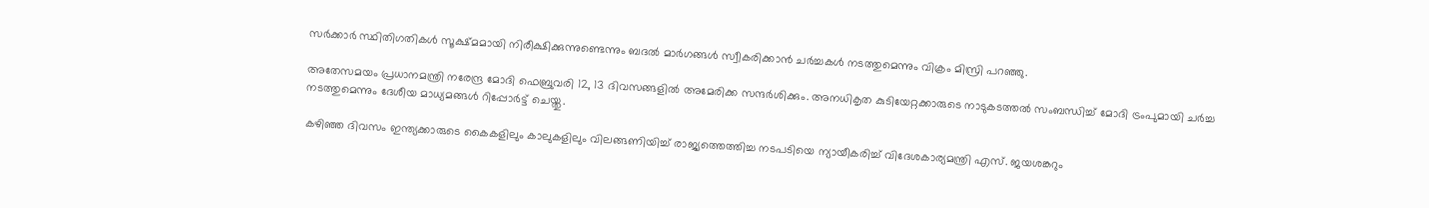സര്‍ക്കാര്‍ സ്ഥിതിഗതികള്‍ സൂക്ഷ്മമായി നിരീക്ഷിക്കുന്നുണ്ടെന്നും ബദല്‍ മാര്‍ഗങ്ങള്‍ സ്വീകരിക്കാന്‍ ചര്‍ച്ചകള്‍ നടത്തുമെന്നും വിക്രം മിസ്രി പറഞ്ഞു.

അതേസമയം പ്രധാനമന്ത്രി നരേന്ദ്ര മോദി ഫെബ്രുവരി 12, 13 ദിവസങ്ങളില്‍ അമേരിക്ക സന്ദര്‍ശിക്കും. അനധികൃത കുടിയേറ്റക്കാരുടെ നാടുകടത്തല്‍ സംബന്ധിച്ച് മോദി ട്രംപുമായി ചര്‍ച്ച നടത്തുമെന്നും ദേശീയ മാധ്യമങ്ങള്‍ റിപ്പോര്‍ട്ട് ചെയ്തു.

കഴിഞ്ഞ ദിവസം ഇന്ത്യക്കാരുടെ കൈകളിലും കാലുകളിലും വിലങ്ങണിയിച്ച് രാജ്യത്തെത്തിച്ച നടപടിയെ ന്യായീകരിച്ച് വിദേശകാര്യമന്ത്രി എസ്. ജയശങ്കറും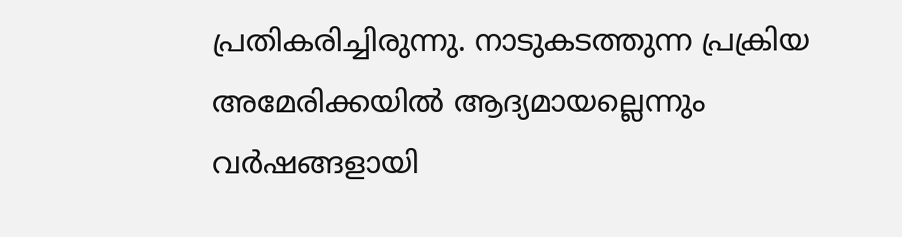പ്രതികരിച്ചിരുന്നു. നാടുകടത്തുന്ന പ്രക്രിയ അമേരിക്കയില്‍ ആദ്യമായല്ലെന്നും വര്‍ഷങ്ങളായി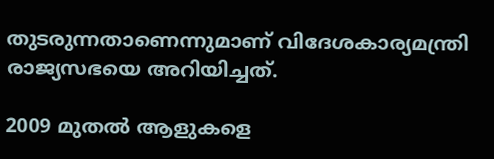തുടരുന്നതാണെന്നുമാണ് വിദേശകാര്യമന്ത്രി രാജ്യസഭയെ അറിയിച്ചത്.

2009 മുതല്‍ ആളുകളെ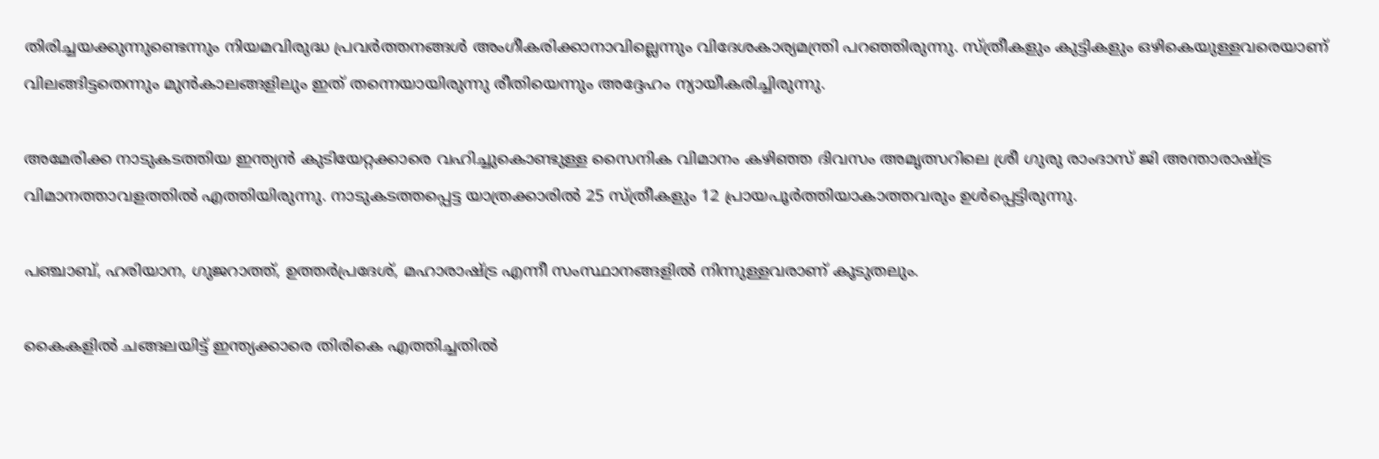തിരിച്ചയക്കുന്നുണ്ടെന്നും നിയമവിരുദ്ധ പ്രവര്‍ത്തനങ്ങള്‍ അംഗീകരിക്കാനാവില്ലെന്നും വിദേശകാര്യമന്ത്രി പറഞ്ഞിരുന്നു. സ്ത്രീകളും കുട്ടികളും ഒഴികെയുള്ളവരെയാണ് വിലങ്ങിട്ടതെന്നും മുന്‍കാലങ്ങളിലും ഇത് തന്നെയായിരുന്നു രീതിയെന്നും അദ്ദേഹം ന്യായീകരിച്ചിരുന്നു.

അമേരിക്ക നാടുകടത്തിയ ഇന്ത്യന്‍ കുടിയേറ്റക്കാരെ വഹിച്ചുകൊണ്ടുള്ള സൈനിക വിമാനം കഴിഞ്ഞ ദിവസം അമൃത്സറിലെ ശ്രീ ഗുരു രാംദാസ് ജി അന്താരാഷ്ട്ര വിമാനത്താവളത്തില്‍ എത്തിയിരുന്നു. നാടുകടത്തപ്പെട്ട യാത്രക്കാരില്‍ 25 സ്ത്രീകളും 12 പ്രായപൂര്‍ത്തിയാകാത്തവരും ഉള്‍പ്പെട്ടിരുന്നു.

പഞ്ചാബ്, ഹരിയാന, ഗുജറാത്ത്, ഉത്തര്‍പ്രദേശ്, മഹാരാഷ്ട്ര എന്നീ സംസ്ഥാനങ്ങളില്‍ നിന്നുള്ളവരാണ് കൂടുതലും.

കൈകളില്‍ ചങ്ങലയിട്ട് ഇന്ത്യക്കാരെ തിരികെ എത്തിച്ചതില്‍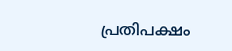പ്രതിപക്ഷം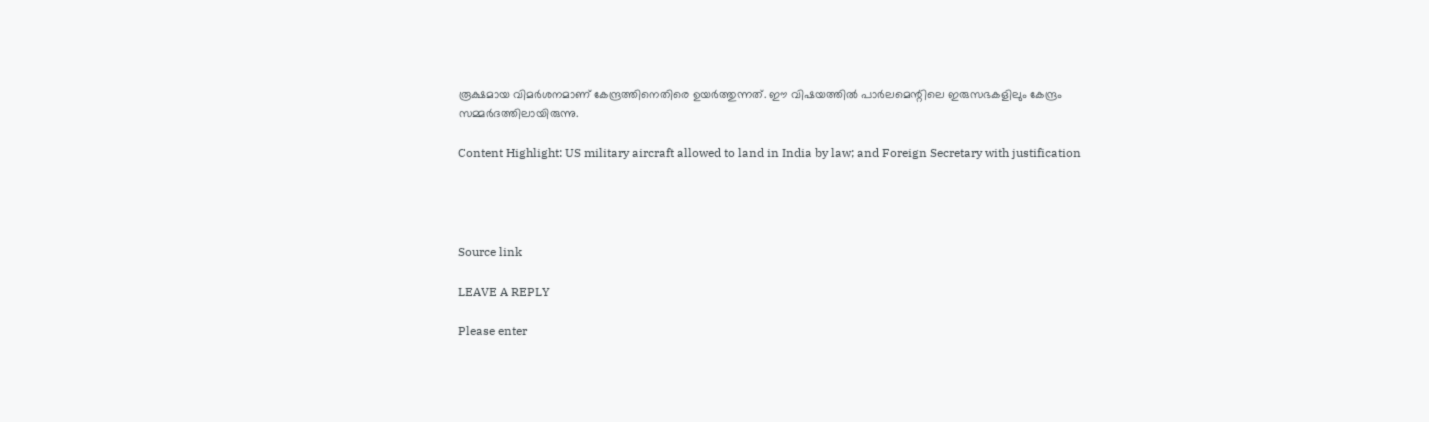രൂക്ഷമായ വിമര്‍ശനമാണ് കേന്ദ്രത്തിനെതിരെ ഉയര്‍ത്തുന്നത്. ഈ വിഷയത്തില്‍ പാര്‍ലമെന്റിലെ ഇരുസഭകളിലും കേന്ദ്രം സമ്മര്‍ദത്തിലായിരുന്നു.

Content Highlight: US military aircraft allowed to land in India by law; and Foreign Secretary with justification




Source link

LEAVE A REPLY

Please enter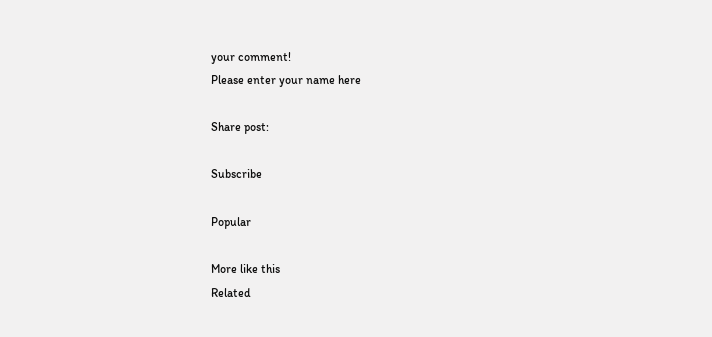your comment!
Please enter your name here

Share post:

Subscribe

Popular

More like this
Related